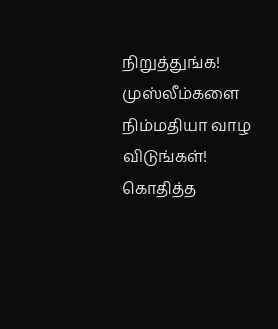நிறுத்துங்க! முஸ்லீம்களை நிம்மதியா வாழ விடுங்கள்! கொதித்த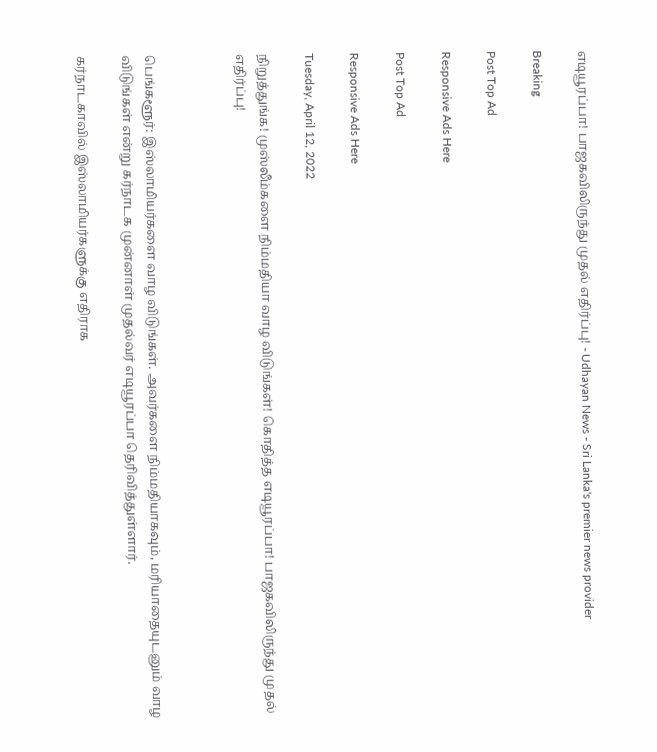எடியூரப்பா! பாஜகவிலிருந்து முதல் எதிர்ப்பு! - Udhayan News - Sri Lanka's premier news provider

Breaking

Post Top Ad

Responsive Ads Here

Post Top Ad

Responsive Ads Here

Tuesday, April 12, 2022

நிறுத்துங்க! முஸ்லீம்களை நிம்மதியா வாழ விடுங்கள்! கொதித்த எடியூரப்பா! பாஜகவிலிருந்து முதல் எதிர்ப்பு!



பெங்களூர்: இஸ்லாமியர்களை வாழ விடுங்கள். அவர்களை நிம்மதியாகவும், மரியாதையுடனும் வாழ விடுங்கள் என்று கர்நாடக முன்னாள் முதல்வர் எடியூரப்பா தெரிவித்துள்ளார்.

கர்நாடகாவில் இஸ்லாமியர்களுக்கு எதிராக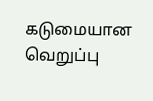கடுமையான வெறுப்பு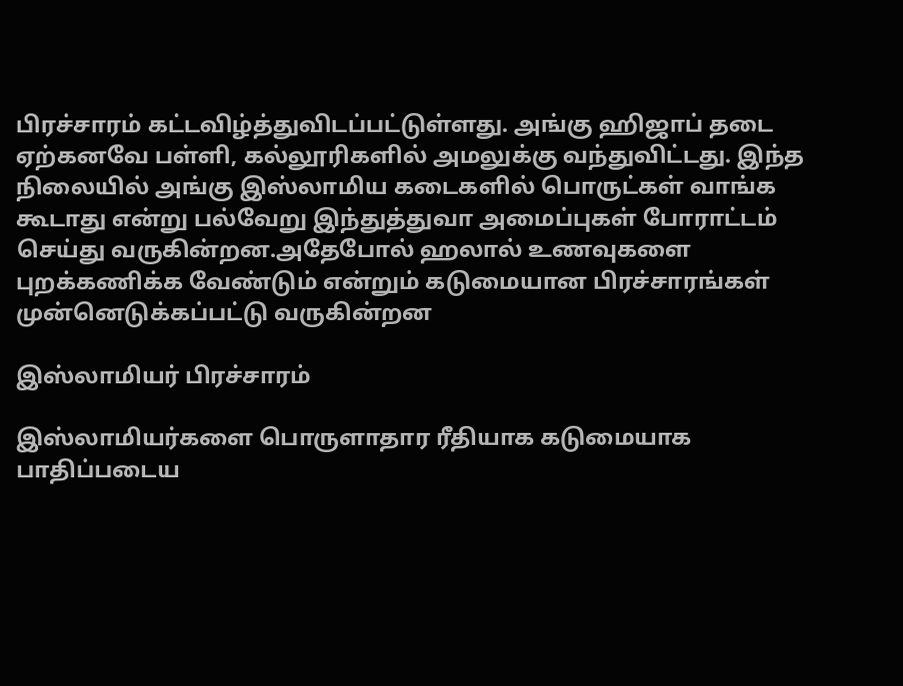பிரச்சாரம் கட்டவிழ்த்துவிடப்பட்டுள்ளது. அங்கு ஹிஜாப் தடை ஏற்கனவே பள்ளி, கல்லூரிகளில் அமலுக்கு வந்துவிட்டது. இந்த நிலையில் அங்கு இஸ்லாமிய கடைகளில் பொருட்கள் வாங்க கூடாது என்று பல்வேறு இந்துத்துவா அமைப்புகள் போராட்டம் செய்து வருகின்றன.அதேபோல் ஹலால் உணவுகளை புறக்கணிக்க வேண்டும் என்றும் கடுமையான பிரச்சாரங்கள் முன்னெடுக்கப்பட்டு வருகின்றன

இஸ்லாமியர் பிரச்சாரம்

இஸ்லாமியர்களை பொருளாதார ரீதியாக கடுமையாக பாதிப்படைய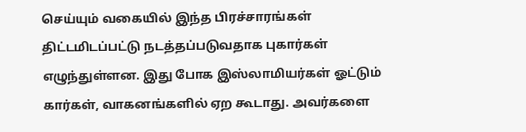செய்யும் வகையில் இந்த பிரச்சாரங்கள் திட்டமிடப்பட்டு நடத்தப்படுவதாக புகார்கள் எழுந்துள்ளன. இது போக இஸ்லாமியர்கள் ஓட்டும் கார்கள், வாகனங்களில் ஏற கூடாது. அவர்களை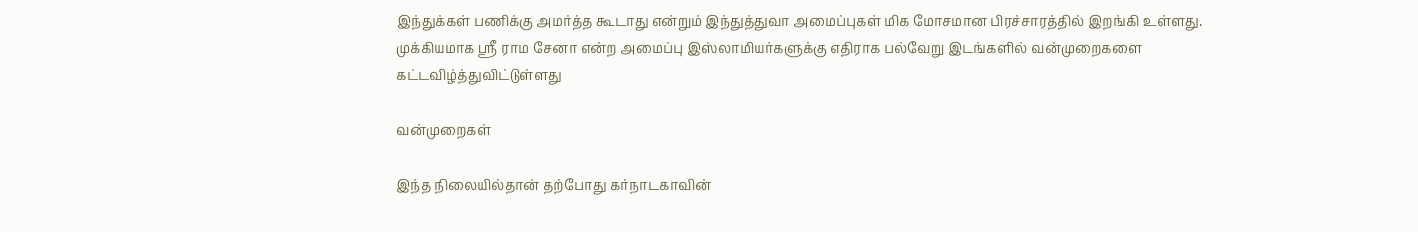இந்துக்கள் பணிக்கு அமர்த்த கூடாது என்றும் இந்துத்துவா அமைப்புகள் மிக மோசமான பிரச்சாரத்தில் இறங்கி உள்ளது. முக்கியமாக ஸ்ரீ ராம சேனா என்ற அமைப்பு இஸ்லாமியர்களுக்கு எதிராக பல்வேறு இடங்களில் வன்முறைகளை கட்டவிழ்த்துவிட்டுள்ளது

வன்முறைகள்

இந்த நிலையில்தான் தற்போது கர்நாடகாவின்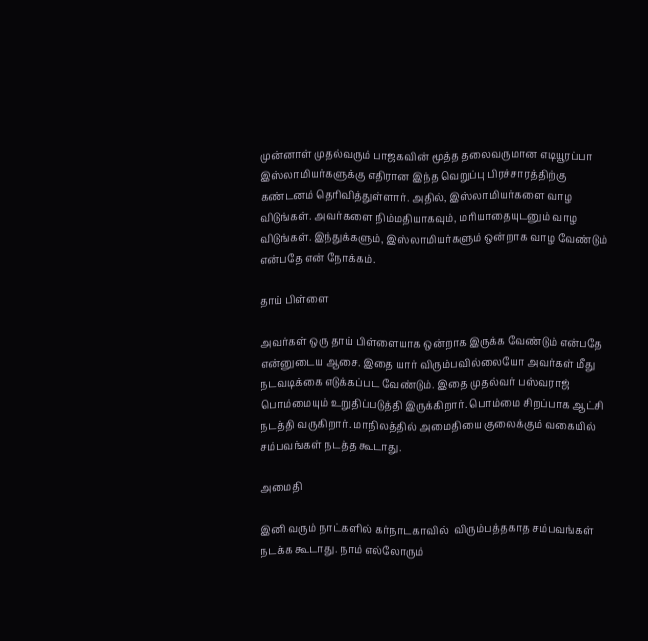முன்னாள் முதல்வரும் பாஜகவின் மூத்த தலைவருமான எடியூரப்பா இஸ்லாமியர்களுக்கு எதிரான இந்த வெறுப்பு பிரச்சாரத்திற்கு கண்டனம் தெரிவித்துள்ளார். அதில், இஸ்லாமியர்களை வாழ விடுங்கள். அவர்களை நிம்மதியாகவும், மரியாதையுடனும் வாழ விடுங்கள். இந்துக்களும், இஸ்லாமியர்களும் ஒன்றாக வாழ வேண்டும் என்பதே என் நோக்கம்.

தாய் பிள்ளை

அவர்கள் ஒரு தாய் பிள்ளையாக ஒன்றாக இருக்க வேண்டும் என்பதே என்னுடைய ஆசை. இதை யார் விரும்பவில்லையோ அவர்கள் மீது நடவடிக்கை எடுக்கப்பட வேண்டும். இதை முதல்வர் பஸ்வராஜ் பொம்மையும் உறுதிப்படுத்தி இருக்கிறார். பொம்மை சிறப்பாக ஆட்சி நடத்தி வருகிறார். மாநிலத்தில் அமைதியை குலைக்கும் வகையில் சம்பவங்கள் நடத்த கூடாது.

அமைதி

இனி வரும் நாட்களில் கர்நாடகாவில்  விரும்பத்தகாத சம்பவங்கள் நடக்க கூடாது. நாம் எல்லோரும்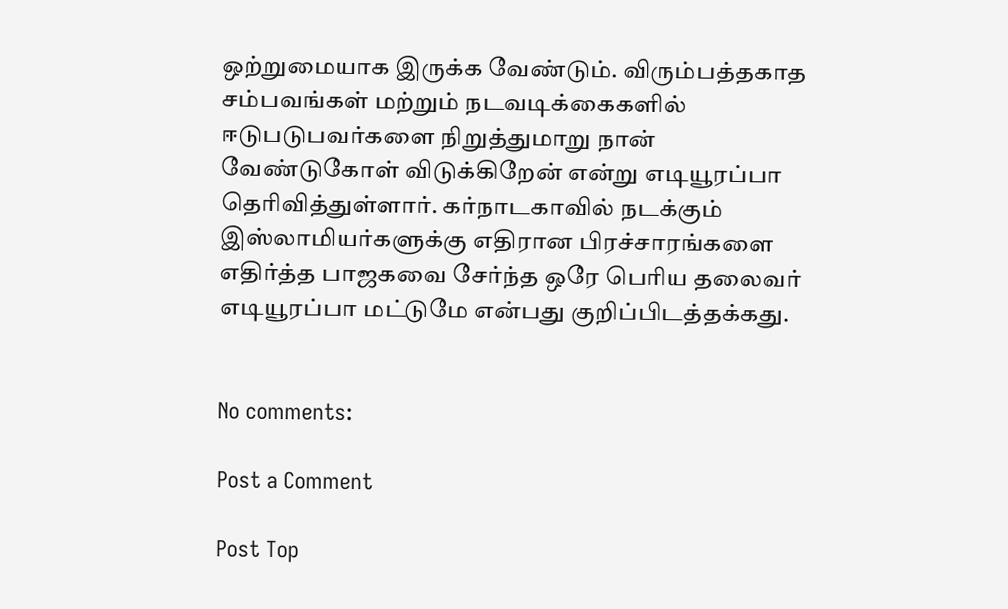ஒற்றுமையாக இருக்க வேண்டும். விரும்பத்தகாத சம்பவங்கள் மற்றும் நடவடிக்கைகளில் ஈடுபடுபவர்களை நிறுத்துமாறு நான் வேண்டுகோள் விடுக்கிறேன் என்று எடியூரப்பா தெரிவித்துள்ளார். கர்நாடகாவில் நடக்கும் இஸ்லாமியர்களுக்கு எதிரான பிரச்சாரங்களை எதிர்த்த பாஜகவை சேர்ந்த ஒரே பெரிய தலைவர் எடியூரப்பா மட்டுமே என்பது குறிப்பிடத்தக்கது.


No comments:

Post a Comment

Post Top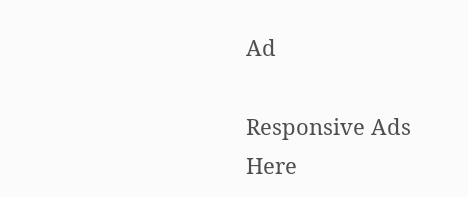Ad

Responsive Ads Here